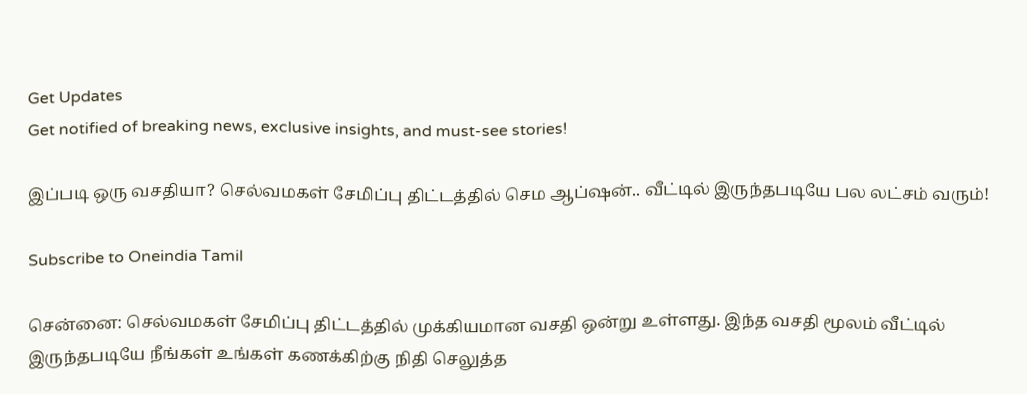Get Updates
Get notified of breaking news, exclusive insights, and must-see stories!

இப்படி ஒரு வசதியா? செல்வமகள் சேமிப்பு திட்டத்தில் செம ஆப்ஷன்.. வீட்டில் இருந்தபடியே பல லட்சம் வரும்!

Subscribe to Oneindia Tamil

சென்னை: செல்வமகள் சேமிப்பு திட்டத்தில் முக்கியமான வசதி ஒன்று உள்ளது. இந்த வசதி மூலம் வீட்டில் இருந்தபடியே நீங்கள் உங்கள் கணக்கிற்கு நிதி செலுத்த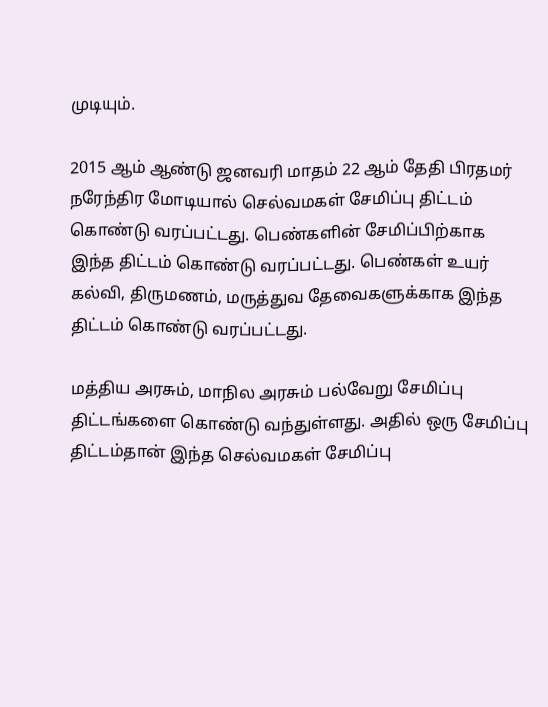முடியும்.

2015 ஆம் ஆண்டு ஜனவரி மாதம் 22 ஆம் தேதி பிரதமர் நரேந்திர மோடியால் செல்வமகள் சேமிப்பு திட்டம் கொண்டு வரப்பட்டது. பெண்களின் சேமிப்பிற்காக இந்த திட்டம் கொண்டு வரப்பட்டது. பெண்கள் உயர் கல்வி, திருமணம், மருத்துவ தேவைகளுக்காக இந்த திட்டம் கொண்டு வரப்பட்டது.

மத்திய அரசும், மாநில அரசும் பல்வேறு சேமிப்பு திட்டங்களை கொண்டு வந்துள்ளது. அதில் ஒரு சேமிப்பு திட்டம்தான் இந்த செல்வமகள் சேமிப்பு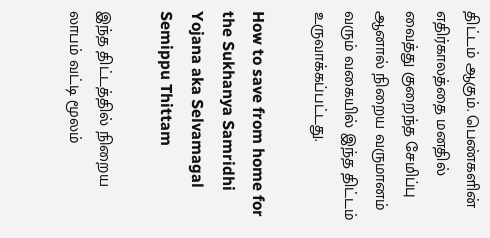திட்டம் ஆகும். பெண்களின் எதிர்காலத்தை மனதில் வைத்து குறைந்த சேமிப்பு ஆனால் நிறைய வருமானம் வரும் வகையில் இந்த திட்டம் உருவாக்கப்பட்டது.

How to save from home for the Sukhanya Samridhi Yojana aka Selvamagal Semippu Thittam

இந்த திட்டத்தில் நிறைய லாபம் வட்டி மூலம்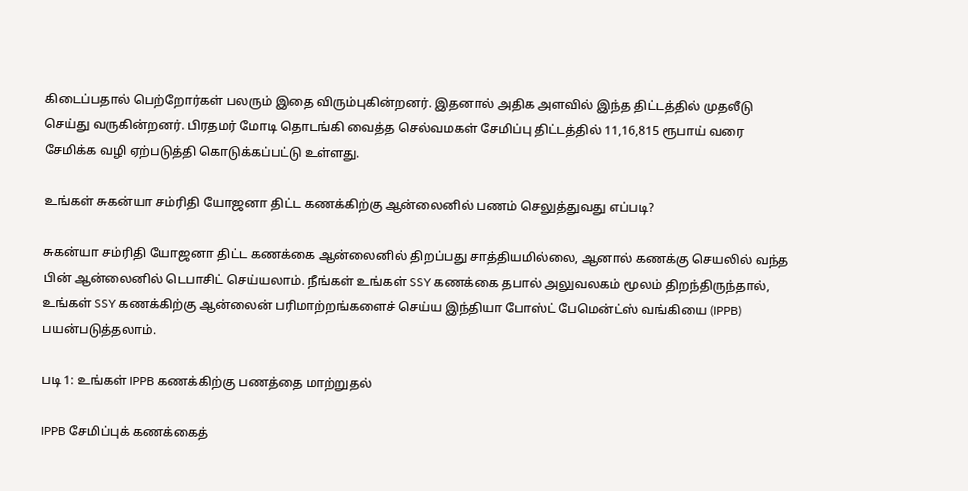கிடைப்பதால் பெற்றோர்கள் பலரும் இதை விரும்புகின்றனர். இதனால் அதிக அளவில் இந்த திட்டத்தில் முதலீடு செய்து வருகின்றனர். பிரதமர் மோடி தொடங்கி வைத்த செல்வமகள் சேமிப்பு திட்டத்தில் 11,16,815 ரூபாய் வரை சேமிக்க வழி ஏற்படுத்தி கொடுக்கப்பட்டு உள்ளது.

உங்கள் சுகன்யா சம்ரிதி யோஜனா திட்ட கணக்கிற்கு ஆன்லைனில் பணம் செலுத்துவது எப்படி?

சுகன்யா சம்ரிதி யோஜனா திட்ட கணக்கை ஆன்லைனில் திறப்பது சாத்தியமில்லை, ஆனால் கணக்கு செயலில் வந்த பின் ஆன்லைனில் டெபாசிட் செய்யலாம். நீங்கள் உங்கள் SSY கணக்கை தபால் அலுவலகம் மூலம் திறந்திருந்தால், உங்கள் SSY கணக்கிற்கு ஆன்லைன் பரிமாற்றங்களைச் செய்ய இந்தியா போஸ்ட் பேமென்ட்ஸ் வங்கியை (IPPB) பயன்படுத்தலாம்.

படி 1: உங்கள் IPPB கணக்கிற்கு பணத்தை மாற்றுதல்

IPPB சேமிப்புக் கணக்கைத்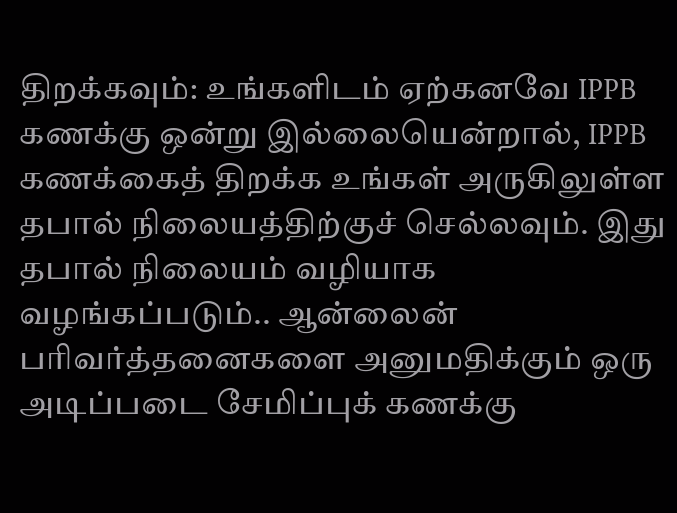திறக்கவும்: உங்களிடம் ஏற்கனவே IPPB கணக்கு ஒன்று இல்லையென்றால், IPPB கணக்கைத் திறக்க உங்கள் அருகிலுள்ள தபால் நிலையத்திற்குச் செல்லவும். இது தபால் நிலையம் வழியாக வழங்கப்படும்.. ஆன்லைன் பரிவர்த்தனைகளை அனுமதிக்கும் ஒரு அடிப்படை சேமிப்புக் கணக்கு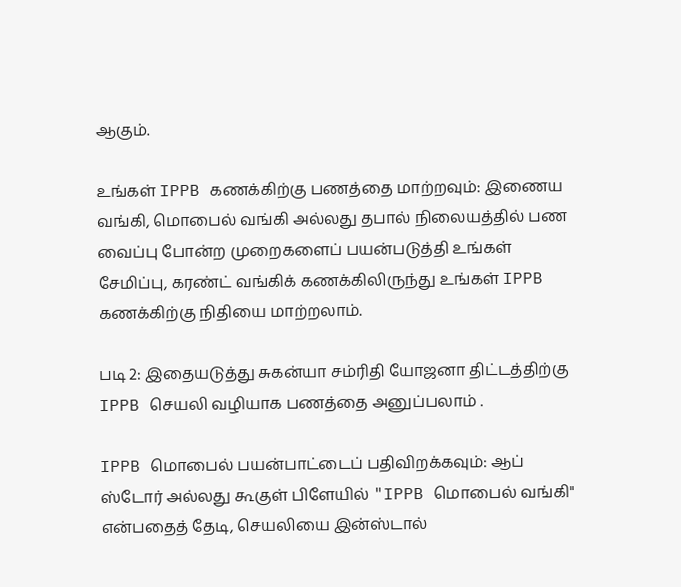ஆகும்.

உங்கள் IPPB கணக்கிற்கு பணத்தை மாற்றவும்: இணைய வங்கி, மொபைல் வங்கி அல்லது தபால் நிலையத்தில் பண வைப்பு போன்ற முறைகளைப் பயன்படுத்தி உங்கள் சேமிப்பு, கரண்ட் வங்கிக் கணக்கிலிருந்து உங்கள் IPPB கணக்கிற்கு நிதியை மாற்றலாம்.

படி 2: இதையடுத்து சுகன்யா சம்ரிதி யோஜனா திட்டத்திற்கு IPPB செயலி வழியாக பணத்தை அனுப்பலாம் .

IPPB மொபைல் பயன்பாட்டைப் பதிவிறக்கவும்: ஆப் ஸ்டோர் அல்லது கூகுள் பிளேயில் "IPPB மொபைல் வங்கி" என்பதைத் தேடி, செயலியை இன்ஸ்டால்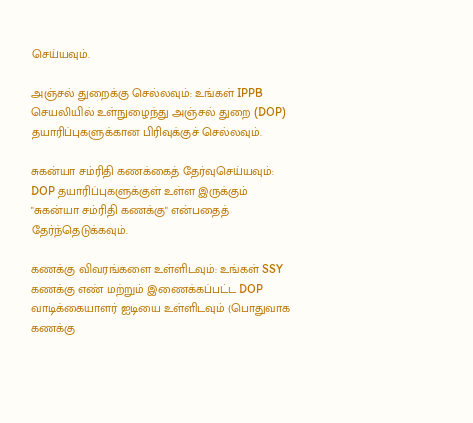செய்யவும்.

அஞ்சல் துறைக்கு செல்லவும்: உங்கள் IPPB செயலியில் உள்நுழைந்து அஞ்சல் துறை (DOP) தயாரிப்புகளுக்கான பிரிவுக்குச் செல்லவும்.

சுகன்யா சம்ரிதி கணக்கைத் தேர்வுசெய்யவும்: DOP தயாரிப்புகளுக்குள் உள்ள இருக்கும் "சுகன்யா சம்ரிதி கணக்கு" என்பதைத் தேர்ந்தெடுக்கவும்.

கணக்கு விவரங்களை உள்ளிடவும்: உங்கள் SSY கணக்கு எண் மற்றும் இணைக்கப்பட்ட DOP வாடிக்கையாளர் ஐடியை உள்ளிடவும் (பொதுவாக கணக்கு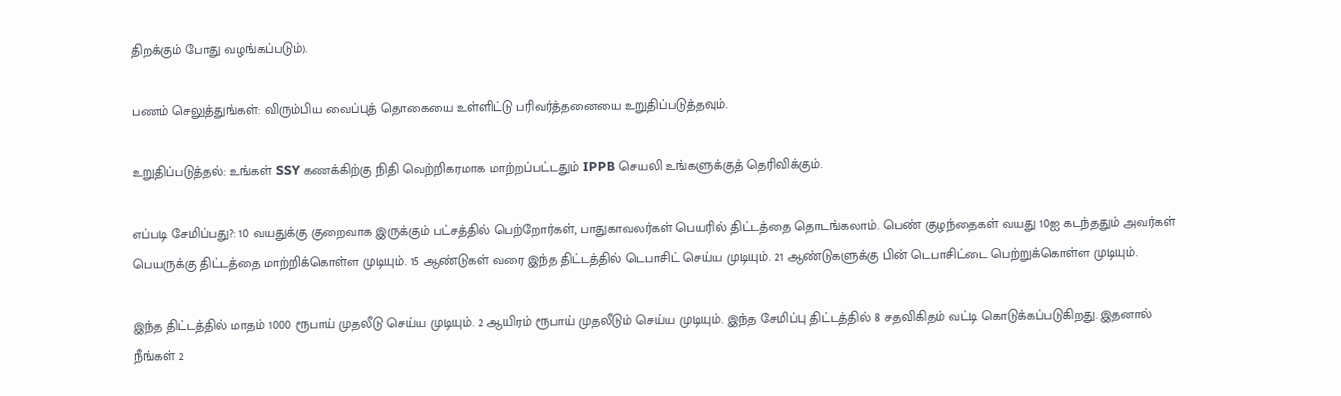திறக்கும் போது வழங்கப்படும்).

பணம் செலுத்துங்கள்: விரும்பிய வைப்புத் தொகையை உள்ளிட்டு பரிவர்த்தனையை உறுதிப்படுத்தவும்.

உறுதிப்படுத்தல்: உங்கள் SSY கணக்கிற்கு நிதி வெற்றிகரமாக மாற்றப்பட்டதும் IPPB செயலி உங்களுக்குத் தெரிவிக்கும்.

எப்படி சேமிப்பது?: 10 வயதுக்கு குறைவாக இருக்கும் பட்சத்தில் பெற்றோர்கள், பாதுகாவலர்கள் பெயரில் திட்டத்தை தொடங்கலாம். பெண் குழந்தைகள் வயது 10ஐ கடந்ததும் அவர்கள் பெயருக்கு திட்டத்தை மாற்றிக்கொள்ள முடியும். 15 ஆண்டுகள் வரை இந்த திட்டத்தில் டெபாசிட் செய்ய முடியும். 21 ஆண்டுகளுக்கு பின் டெபாசிட்டை பெற்றுக்கொள்ள முடியும்.

இந்த திட்டத்தில் மாதம் 1000 ரூபாய் முதலீடு செய்ய முடியும். 2 ஆயிரம் ரூபாய் முதலீடும் செய்ய முடியும். இந்த சேமிப்பு திட்டத்தில் 8 சதவிகிதம் வட்டி கொடுக்கப்படுகிறது. இதனால் நீங்கள் 2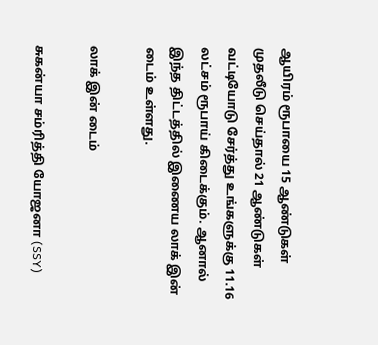ஆயிரம் ரூபாயை 15 ஆண்டுகள் முதலீடு செய்தால் 21 ஆண்டுகள் வட்டியோடு சேர்த்து உங்களுக்கு 11.16 லட்சம் ரூபாய் கிடைக்கும். ஆனால் இந்த திட்டத்தில் இணைய லாக் இன் டைம் உள்ளது.

லாக் இன் டைம்

சுகன்யா சம்ரித்தி யோஜனா (SSY)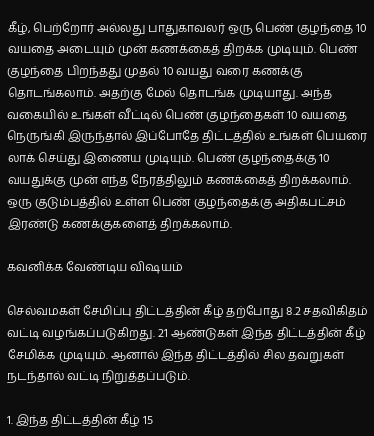கீழ், பெற்றோர் அல்லது பாதுகாவலர் ஒரு பெண் குழந்தை 10 வயதை அடையும் முன் கணக்கைத் திறக்க முடியும். பெண் குழந்தை பிறந்தது முதல் 10 வயது வரை கணக்கு தொடங்கலாம். அதற்கு மேல் தொடங்க முடியாது. அந்த வகையில் உங்கள் வீட்டில் பெண் குழந்தைகள் 10 வயதை நெருங்கி இருந்தால் இப்போதே திட்டத்தில் உங்கள் பெயரை லாக் செய்து இணைய முடியும். பெண் குழந்தைக்கு 10 வயதுக்கு முன் எந்த நேரத்திலும் கணக்கைத் திறக்கலாம். ஒரு குடும்பத்தில் உள்ள பெண் குழந்தைக்கு அதிகபட்சம் இரண்டு கணக்குகளைத் திறக்கலாம்.

கவனிக்க வேண்டிய விஷயம்

செல்வமகள் சேமிப்பு திட்டத்தின் கீழ் தற்போது 8.2 சதவிகிதம் வட்டி வழங்கப்படுகிறது. 21 ஆண்டுகள் இந்த திட்டத்தின் கீழ் சேமிக்க முடியும். ஆனால் இந்த திட்டத்தில் சில தவறுகள் நடந்தால் வட்டி நிறுத்தப்படும்.

1. இந்த திட்டத்தின் கீழ் 15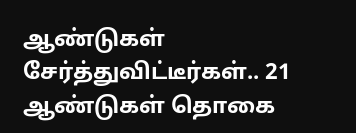ஆண்டுகள் சேர்த்துவிட்டீர்கள்.. 21 ஆண்டுகள் தொகை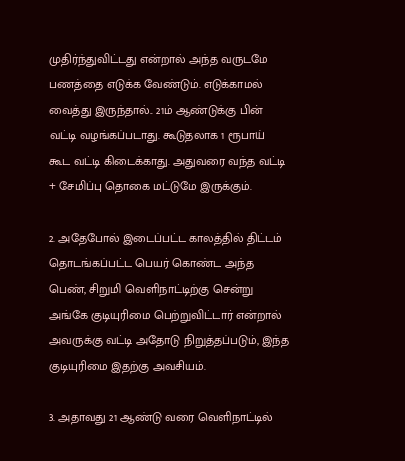முதிர்ந்துவிட்டது என்றால் அந்த வருடமே பணத்தை எடுக்க வேண்டும். எடுக்காமல் வைத்து இருந்தால்.. 21ம் ஆண்டுக்கு பின் வட்டி வழங்கப்படாது. கூடுதலாக 1 ரூபாய் கூட வட்டி கிடைக்காது. அதுவரை வந்த வட்டி + சேமிப்பு தொகை மட்டுமே இருக்கும்.

2. அதேபோல் இடைப்பட்ட காலத்தில் திட்டம் தொடங்கப்பட்ட பெயர் கொண்ட அந்த பெண், சிறுமி வெளிநாட்டிற்கு சென்று அங்கே குடியுரிமை பெற்றுவிட்டார் என்றால் அவருக்கு வட்டி அதோடு நிறுத்தப்படும், இந்த குடியுரிமை இதற்கு அவசியம்.

3. அதாவது 21 ஆண்டு வரை வெளிநாட்டில்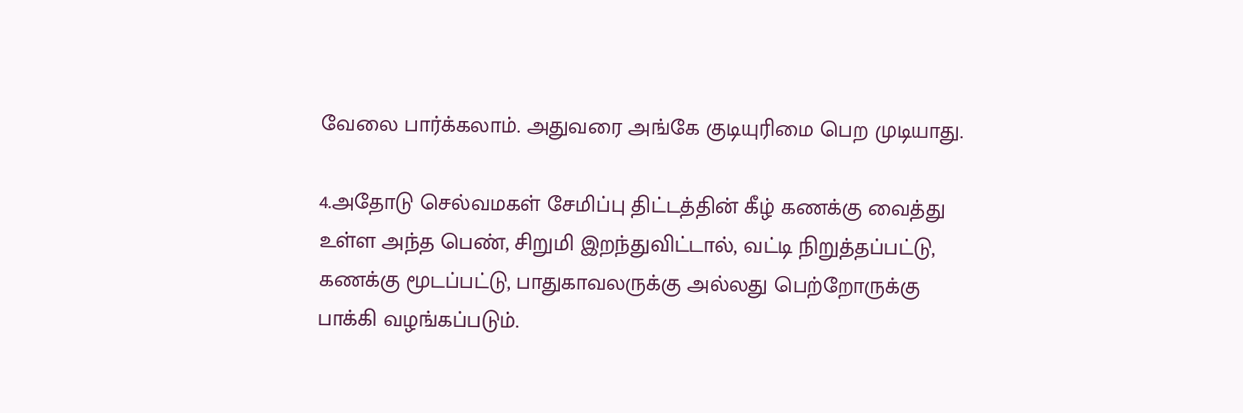வேலை பார்க்கலாம். அதுவரை அங்கே குடியுரிமை பெற முடியாது.

4.அதோடு செல்வமகள் சேமிப்பு திட்டத்தின் கீழ் கணக்கு வைத்து உள்ள அந்த பெண், சிறுமி இறந்துவிட்டால், வட்டி நிறுத்தப்பட்டு, கணக்கு மூடப்பட்டு, பாதுகாவலருக்கு அல்லது பெற்றோருக்கு பாக்கி வழங்கப்படும்.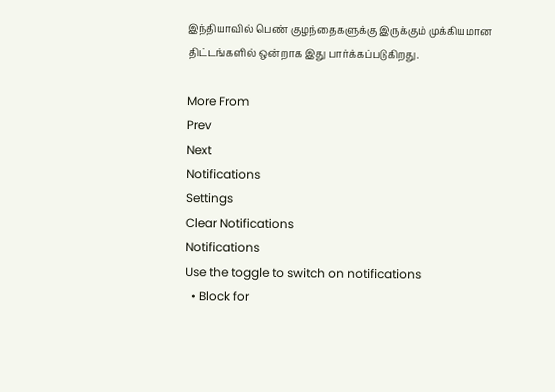இந்தியாவில் பெண் குழந்தைகளுக்கு இருக்கும் முக்கியமான திட்டங்களில் ஒன்றாக இது பார்க்கப்படுகிறது.

More From
Prev
Next
Notifications
Settings
Clear Notifications
Notifications
Use the toggle to switch on notifications
  • Block for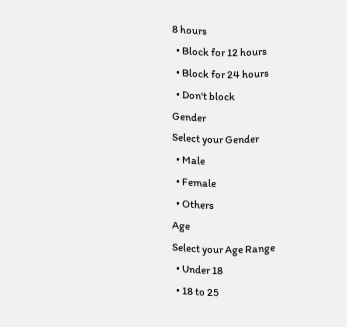8 hours
  • Block for 12 hours
  • Block for 24 hours
  • Don't block
Gender
Select your Gender
  • Male
  • Female
  • Others
Age
Select your Age Range
  • Under 18
  • 18 to 25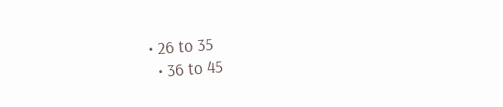• 26 to 35
  • 36 to 45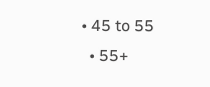• 45 to 55
  • 55+